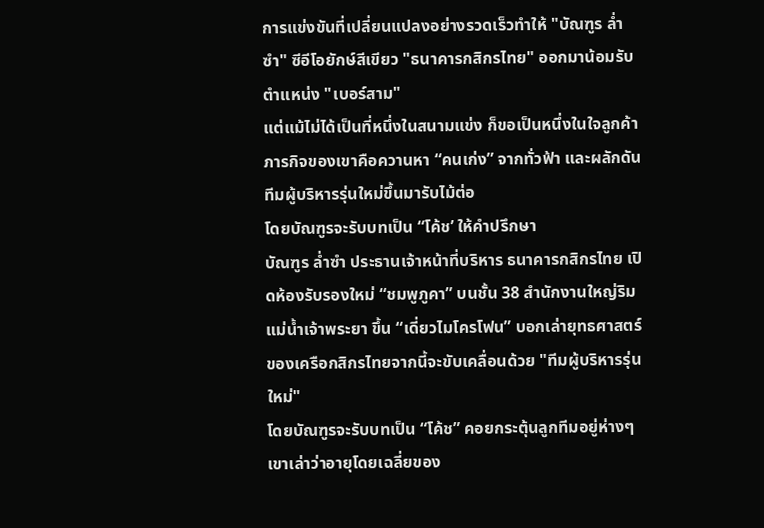การแข่งขันที่เปลี่ยนแปลงอย่างรวดเร็วทำให้ "บัณฑูร ล่ำซำ" ซีอีโอยักษ์สีเขียว "ธนาคารกสิกรไทย" ออกมาน้อมรับตำแหน่ง "เบอร์สาม"
แต่แม้ไม่ได้เป็นที่หนึ่งในสนามแข่ง ก็ขอเป็นหนึ่งในใจลูกค้า
ภารกิจของเขาคือควานหา “คนเก่ง” จากทั่วฟ้า และผลักดันทีมผู้บริหารรุ่นใหม่ขึ้นมารับไม้ต่อ
โดยบัณฑูรจะรับบทเป็น “โค้ช’ ให้คำปรึกษา
บัณฑูร ล่ำซำ ประธานเจ้าหน้าที่บริหาร ธนาคารกสิกรไทย เปิดห้องรับรองใหม่ “ชมพูภูคา” บนชั้น 38 สำนักงานใหญ่ริมแม่น้ำเจ้าพระยา ขึ้น “เดี่ยวไมโครโฟน” บอกเล่ายุทธศาสตร์ของเครือกสิกรไทยจากนี้จะขับเคลื่อนด้วย "ทีมผู้บริหารรุ่นใหม่"
โดยบัณฑูรจะรับบทเป็น “โค้ช” คอยกระตุ้นลูกทีมอยู่ห่างๆ
เขาเล่าว่าอายุโดยเฉลี่ยของ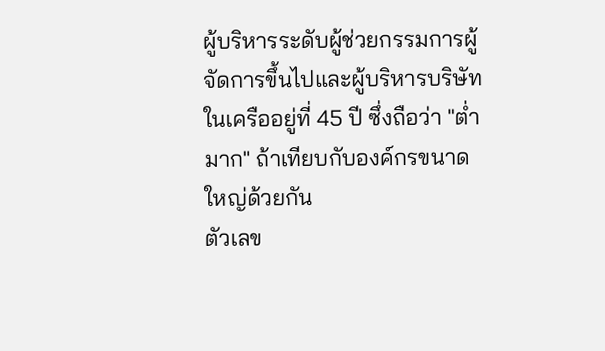ผู้บริหารระดับผู้ช่วยกรรมการผู้จัดการขึ้นไปและผู้บริหารบริษัทในเครืออยู่ที่ 45 ปี ซึ่งถือว่า "ต่ำมาก" ถ้าเทียบกับองค์กรขนาดใหญ่ด้วยกัน
ตัวเลข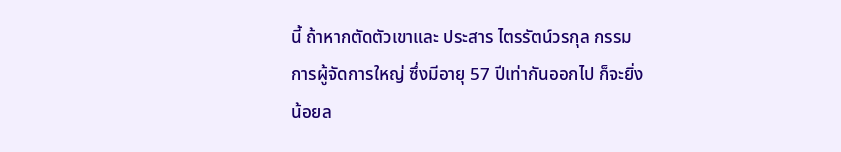นี้ ถ้าหากตัดตัวเขาและ ประสาร ไตรรัตน์วรกุล กรรมการผู้จัดการใหญ่ ซึ่งมีอายุ 57 ปีเท่ากันออกไป ก็จะยิ่งน้อยล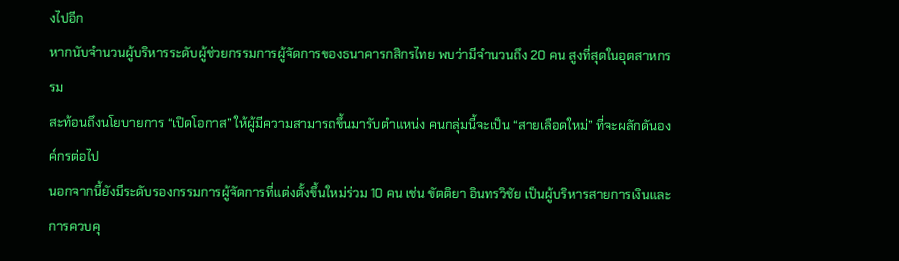งไปอีก
หากนับจำนวนผู้บริหารระดับผู้ช่วยกรรมการผู้จัดการของธนาคารกสิกรไทย พบว่ามีจำนวนถึง 20 คน สูงที่สุดในอุตสาหกรรม
สะท้อนถึงนโยบายการ “เปิดโอกาส” ให้ผู้มีความสามารถขึ้นมารับตำแหน่ง คนกลุ่มนี้จะเป็น “สายเลือดใหม่” ที่จะผลักดันองค์กรต่อไป
นอกจากนี้ยังมีระดับรองกรรมการผู้จัดการที่แต่งตั้งขึ้นใหม่ร่วม 10 คน เช่น ขัตติยา อินทรวิชัย เป็นผู้บริหารสายการเงินและการควบคุ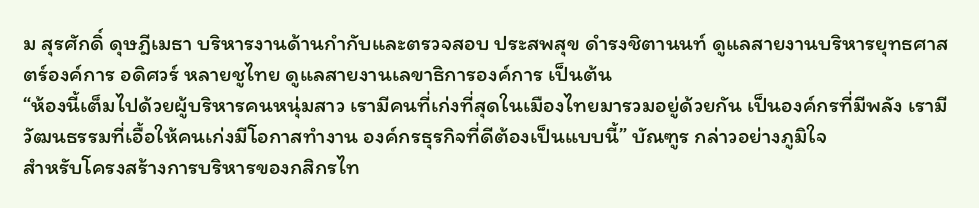ม สุรศักดิ์ ดุษฎีเมธา บริหารงานด้านกำกับและตรวจสอบ ประสพสุข ดำรงชิตานนท์ ดูแลสายงานบริหารยุทธศาสตร์องค์การ อดิศวร์ หลายชูไทย ดูแลสายงานเลขาธิการองค์การ เป็นต้น
“ห้องนี้เต็มไปด้วยผู้บริหารคนหนุ่มสาว เรามีคนที่เก่งที่สุดในเมืองไทยมารวมอยู่ด้วยกัน เป็นองค์กรที่มีพลัง เรามีวัฒนธรรมที่เอื้อให้คนเก่งมีโอกาสทำงาน องค์กรธุรกิจที่ดีต้องเป็นแบบนี้” บัณฑูร กล่าวอย่างภูมิใจ
สำหรับโครงสร้างการบริหารของกสิกรไท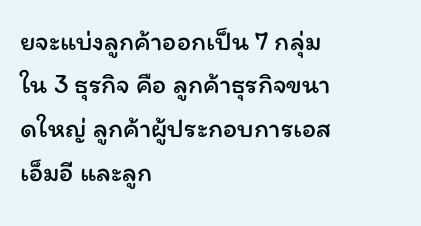ยจะแบ่งลูกค้าออกเป็น 7 กลุ่มใน 3 ธุรกิจ คือ ลูกค้าธุรกิจขนาดใหญ่ ลูกค้าผู้ประกอบการเอสเอ็มอี และลูก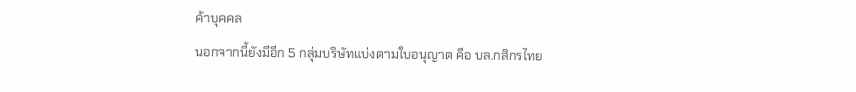ค้าบุคคล
นอกจากนี้ยังมีอีก 5 กลุ่มบริษัทแบ่งตามใบอนุญาต คือ บล.กสิกรไทย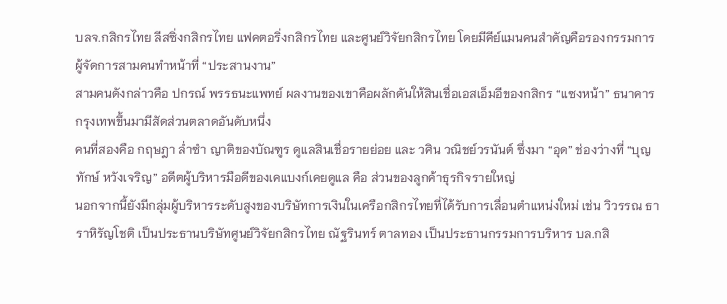บลจ.กสิกรไทย ลีสซิ่งกสิกรไทย แฟคตอริ่งกสิกรไทย และศูนย์วิจัยกสิกรไทย โดยมีคีย์แมนคนสำคัญคือรองกรรมการผู้จัดการสามคนทำหน้าที่ “ประสานงาน”
สามคนดังกล่าวคือ ปกรณ์ พรรธนะแพทย์ ผลงานของเขาคือผลักดันให้สินเชื่อเอสเอ็มอีของกสิกร “แซงหน้า” ธนาคารกรุงเทพขึ้นมามีสัดส่วนตลาดอันดับหนึ่ง
คนที่สองคือ กฤษฎา ล่ำซำ ญาติของบัณฑูร ดูแลสินเชื่อรายย่อย และ วศิน วณิชย์วรนันต์ ซึ่งมา “อุด” ช่องว่างที่ “บุญทักษ์ หวังเจริญ” อดีตผู้บริหารมือดีของเคแบงก์เคยดูแล คือ ส่วนของลูกค้าธุรกิจรายใหญ่
นอกจากนี้ยังมีกลุ่มผู้บริหารระดับสูงของบริษัทการเงินในเครือกสิกรไทยที่ได้รับการเลื่อนตำแหน่งใหม่ เช่น วิวรรณ ธาราหิรัญโชติ เป็นประธานบริษัทศูนย์วิจัยกสิกรไทย ณัฐรินทร์ ตาลทอง เป็นประธานกรรมการบริหาร บล.กสิ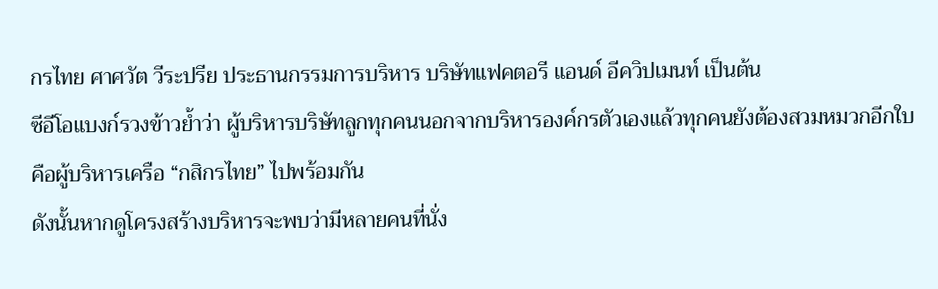กรไทย ศาศวัต วีระปรีย ประธานกรรมการบริหาร บริษัทแฟคตอรี แอนด์ อีควิปเมนท์ เป็นต้น
ซีอีโอแบงก์รวงข้าวย้ำว่า ผู้บริหารบริษัทลูกทุกคนนอกจากบริหารองค์กรตัวเองแล้วทุกคนยังต้องสวมหมวกอีกใบคือผู้บริหารเครือ “กสิกรไทย” ไปพร้อมกัน
ดังนั้นหากดูโครงสร้างบริหารจะพบว่ามีหลายคนที่นั่ง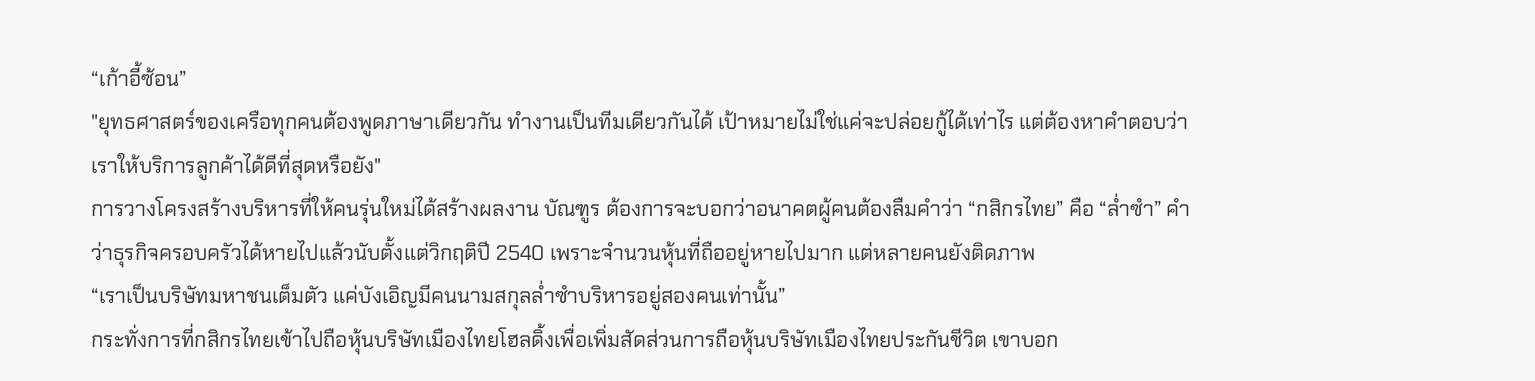“เก้าอี้ซ้อน”
"ยุทธศาสตร์ของเครือทุกคนต้องพูดภาษาเดียวกัน ทำงานเป็นทีมเดียวกันได้ เป้าหมายไม่ใช่แค่จะปล่อยกู้ได้เท่าไร แต่ต้องหาคำตอบว่า เราให้บริการลูกค้าได้ดีที่สุดหรือยัง"
การวางโครงสร้างบริหารที่ให้คนรุ่นใหม่ได้สร้างผลงาน บัณฑูร ต้องการจะบอกว่าอนาคตผู้คนต้องลืมคำว่า “กสิกรไทย” คือ “ล่ำซำ” คำว่าธุรกิจครอบครัวได้หายไปแล้วนับตั้งแต่วิกฤติปี 2540 เพราะจำนวนหุ้นที่ถืออยู่หายไปมาก แต่หลายคนยังติดภาพ
“เราเป็นบริษัทมหาชนเต็มตัว แค่บังเอิญมีคนนามสกุลล่ำซำบริหารอยู่สองคนเท่านั้น”
กระทั่งการที่กสิกรไทยเข้าไปถือหุ้นบริษัทเมืองไทยโฮลดิ้งเพื่อเพิ่มสัดส่วนการถือหุ้นบริษัทเมืองไทยประกันชีวิต เขาบอก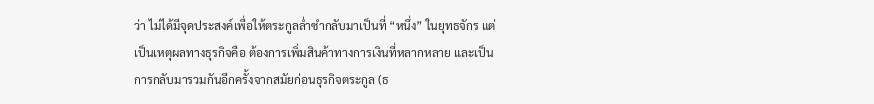ว่า ไม่ได้มีจุดประสงค์เพื่อให้ตระกูลล่ำซำกลับมาเป็นที่ “หนึ่ง” ในยุทธจักร แต่เป็นเหตุผลทางธุรกิจคือ ต้องการเพิ่มสินค้าทางการเงินที่หลากหลาย และเป็นการกลับมารวมกันอีกครั้งจากสมัยก่อนธุรกิจตระกูล (ธ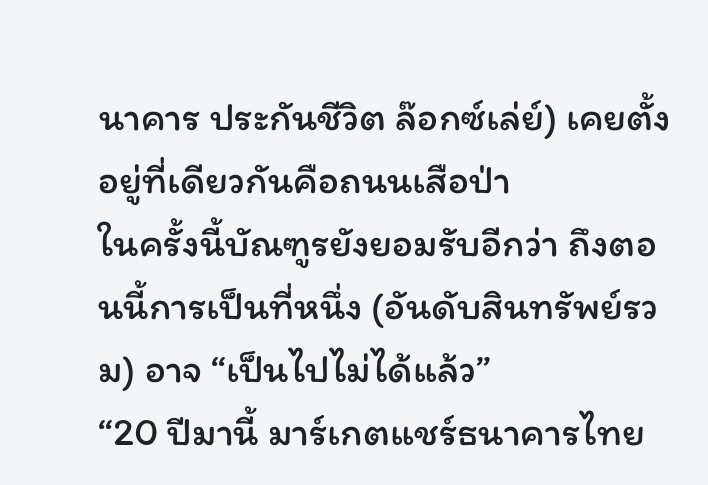นาคาร ประกันชีวิต ล๊อกซ์เล่ย์) เคยตั้งอยู่ที่เดียวกันคือถนนเสือป่า
ในครั้งนี้บัณฑูรยังยอมรับอีกว่า ถึงตอนนี้การเป็นที่หนึ่ง (อันดับสินทรัพย์รวม) อาจ “เป็นไปไม่ได้แล้ว”
“20 ปีมานี้ มาร์เกตแชร์ธนาคารไทย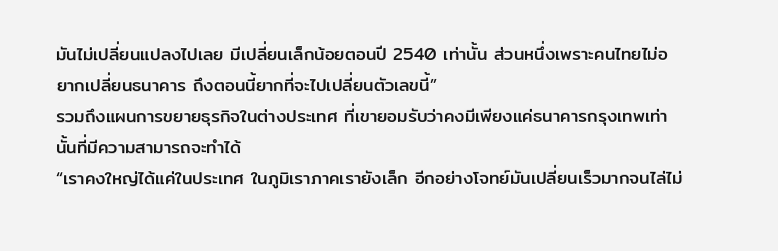มันไม่เปลี่ยนแปลงไปเลย มีเปลี่ยนเล็กน้อยตอนปี 2540 เท่านั้น ส่วนหนึ่งเพราะคนไทยไม่อยากเปลี่ยนธนาคาร ถึงตอนนี้ยากที่จะไปเปลี่ยนตัวเลขนี้”
รวมถึงแผนการขยายธุรกิจในต่างประเทศ ที่เขายอมรับว่าคงมีเพียงแค่ธนาคารกรุงเทพเท่านั้นที่มีความสามารถจะทำได้
“เราคงใหญ่ได้แค่ในประเทศ ในภูมิเราภาคเรายังเล็ก อีกอย่างโจทย์มันเปลี่ยนเร็วมากจนไล่ไม่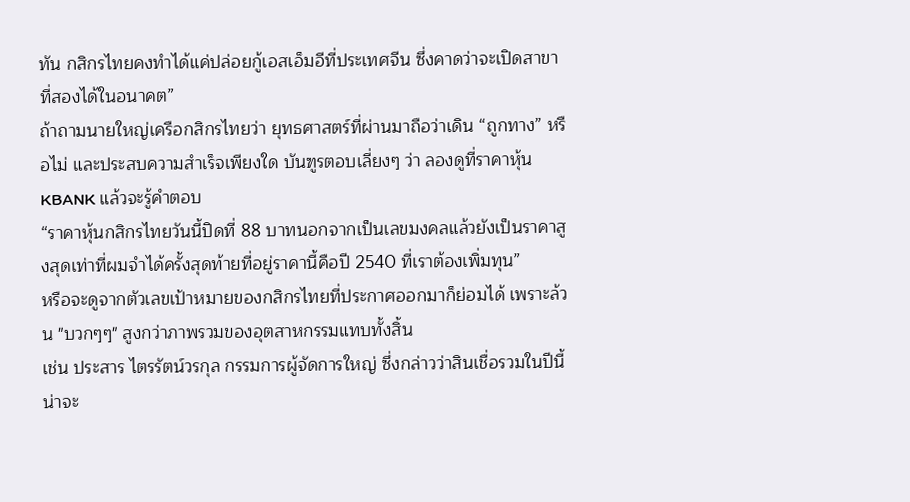ทัน กสิกรไทยคงทำได้แค่ปล่อยกู้เอสเอ็มอีที่ประเทศจีน ซึ่งคาดว่าจะเปิดสาขาที่สองได้ในอนาคต”
ถ้าถามนายใหญ่เครือกสิกรไทยว่า ยุทธศาสตร์ที่ผ่านมาถือว่าเดิน “ถูกทาง” หรือไม่ และประสบความสำเร็จเพียงใด บันฑูรตอบเลี่ยงๆ ว่า ลองดูที่ราคาหุ้น KBANK แล้วจะรู้คำตอบ
“ราคาหุ้นกสิกรไทยวันนี้ปิดที่ 88 บาทนอกจากเป็นเลขมงคลแล้วยังเป็นราคาสูงสุดเท่าที่ผมจำได้ครั้งสุดท้ายที่อยู่ราคานี้คือปี 2540 ที่เราต้องเพิ่มทุน”
หรือจะดูจากตัวเลขเป้าหมายของกสิกรไทยที่ประกาศออกมาก็ย่อมได้ เพราะล้วน "บวกๆๆ" สูงกว่าภาพรวมของอุตสาหกรรมแทบทั้งสิ้น
เช่น ประสาร ไตรรัตน์วรกุล กรรมการผู้จัดการใหญ่ ซึ่งกล่าวว่าสินเชื่อรวมในปีนี้น่าจะ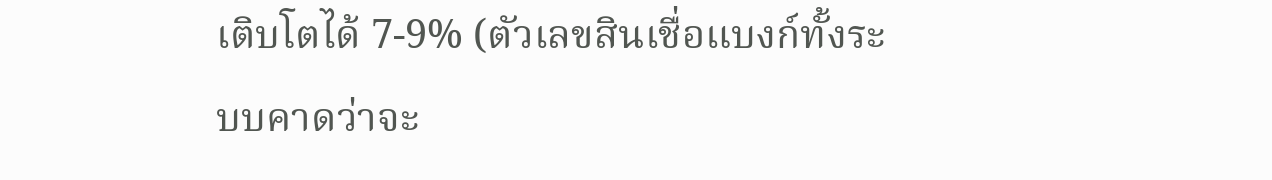เติบโตได้ 7-9% (ตัวเลขสินเชื่อแบงก์ทั้งระบบคาดว่าจะ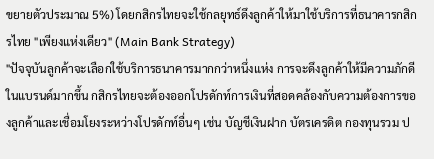ขยายตัวประมาณ 5%) โดยกสิกรไทยจะใช้กลยุทธ์ดึงลูกค้าให้มาใช้บริการที่ธนาคารกสิกรไทย "เพียงแห่งเดียว" (Main Bank Strategy)
"ปัจจุบันลูกค้าจะเลือกใช้บริการธนาคารมากกว่าหนึ่งแห่ง การจะดึงลูกค้าให้มีความภักดีในแบรนด์มากขึ้น กสิกรไทยจะต้องออกโปรดักท์การเงินที่สอดคล้องกับความต้องการของลูกค้าและเชื่อมโยงระหว่างโปรดักท์อื่นๆ เช่น บัญชีเงินฝาก บัตรเครดิต กองทุนรวม ป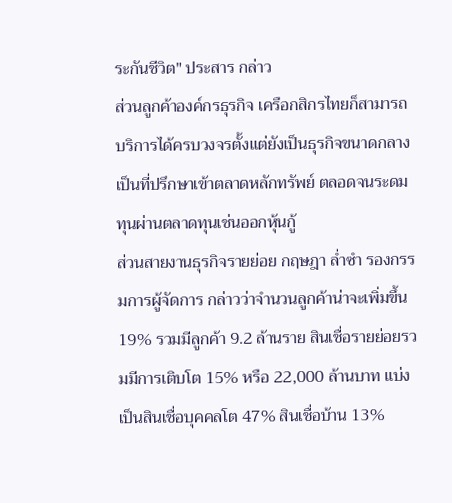ระกันชีวิต" ประสาร กล่าว
ส่วนลูกค้าองค์กรธุรกิจ เครือกสิกรไทยก็สามารถบริการได้ครบวงจรตั้งแต่ยังเป็นธุรกิจขนาดกลาง เป็นที่ปรึกษาเข้าตลาดหลักทรัพย์ ตลอดจนระดมทุนผ่านตลาดทุนเช่นออกหุ้นกู้
ส่วนสายงานธุรกิจรายย่อย กฤษฎา ล่ำซำ รองกรรมการผู้จัดการ กล่าวว่าจำนวนลูกค้าน่าจะเพิ่มขึ้น 19% รวมมีลูกค้า 9.2 ล้านราย สินเชื่อรายย่อยรวมมีการเติบโต 15% หรือ 22,000 ล้านบาท แบ่งเป็นสินเชื่อบุคคลโต 47% สินเชื่อบ้าน 13%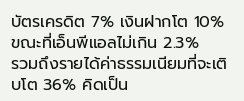บัตรเครดิต 7% เงินฝากโต 10% ขณะที่เอ็นพีแอลไม่เกิน 2.3%
รวมถึงรายได้ค่าธรรมเนียมที่จะเติบโต 36% คิดเป็น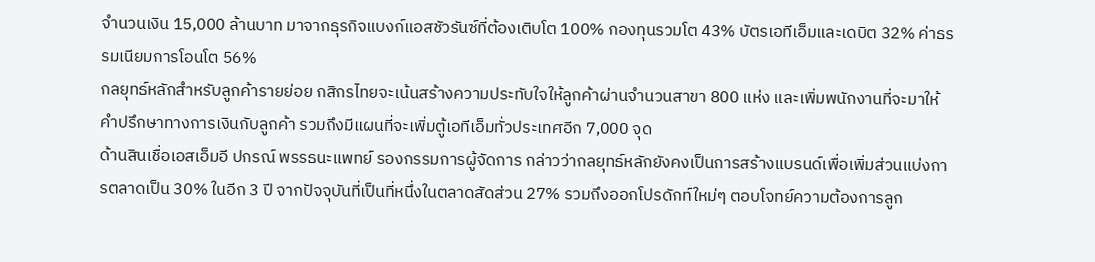จำนวนเงิน 15,000 ล้านบาท มาจากธุรกิจแบงก์แอสชัวรันซ์ที่ต้องเติบโต 100% กองทุนรวมโต 43% บัตรเอทีเอ็มและเดบิต 32% ค่าธรรมเนียมการโอนโต 56%
กลยุทธ์หลักสำหรับลูกค้ารายย่อย กสิกรไทยจะเน้นสร้างความประทับใจให้ลูกค้าผ่านจำนวนสาขา 800 แห่ง และเพิ่มพนักงานที่จะมาให้คำปรึกษาทางการเงินกับลูกค้า รวมถึงมีแผนที่จะเพิ่มตู้เอทีเอ็มทั่วประเทศอีก 7,000 จุด
ด้านสินเชื่อเอสเอ็มอี ปกรณ์ พรรธนะแพทย์ รองกรรมการผู้จัดการ กล่าวว่ากลยุทธ์หลักยังคงเป็นการสร้างแบรนด์เพื่อเพิ่มส่วนแบ่งการตลาดเป็น 30% ในอีก 3 ปี จากปัจจุบันที่เป็นที่หนึ่งในตลาดสัดส่วน 27% รวมถึงออกโปรดักท์ใหม่ๆ ตอบโจทย์ความต้องการลูก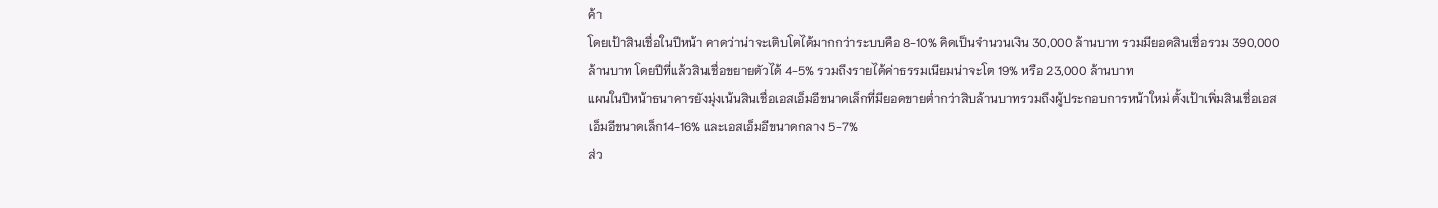ค้า
โดยเป้าสินเชื่อในปีหน้า คาดว่าน่าจะเติบโตได้มากกว่าระบบคือ 8-10% คิดเป็นจำนวนเงิน 30,000 ล้านบาท รวมมียอดสินเชื่อรวม 390,000 ล้านบาท โดยปีที่แล้วสินเชื่อขยายตัวได้ 4-5% รวมถึงรายได้ค่าธรรมเนียมน่าจะโต 19% หรือ 23,000 ล้านบาท
แผนในปีหน้าธนาคารยังมุ่งเน้นสินเชื่อเอสเอ็มอีขนาดเล็กที่มียอดขายต่ำกว่าสิบล้านบาทรวมถึงผู้ประกอบการหน้าใหม่ ตั้งเป้าเพิ่มสินเชื่อเอสเอ็มอีขนาดเล็ก14-16% และเอสเอ็มอีขนาดกลาง 5-7%
ส่ว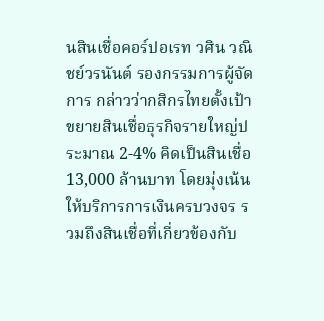นสินเชื่อคอร์ปอเรท วศิน วณิชย์วรนันต์ รองกรรมการผู้จัดการ กล่าวว่ากสิกรไทยตั้งเป้าขยายสินเชื่อธุรกิจรายใหญ่ประมาณ 2-4% คิดเป็นสินเชื่อ 13,000 ล้านบาท โดยมุ่งเน้นให้บริการการเงินครบวงจร รวมถึงสินเชื่อที่เกี่ยวข้องกับ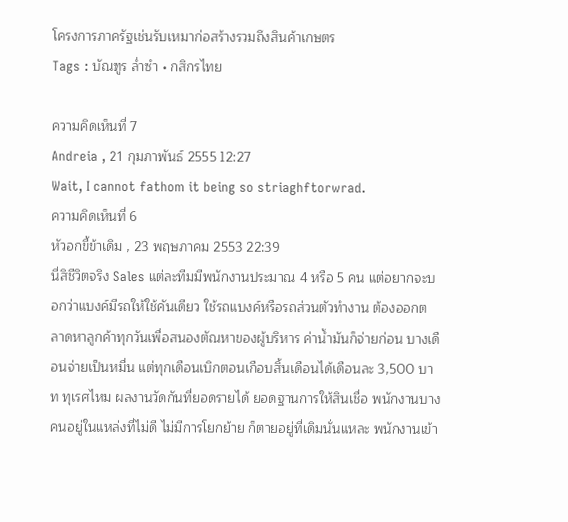โครงการภาครัฐเช่นรับเหมาก่อสร้างรวมถึงสินค้าเกษตร
Tags : บัณฑูร ล่ำซำ • กสิกรไทย

ความคิดเห็นที่ 7
Andreia , 21 กุมภาพันธ์ 2555 12:27
Wait, I cannot fathom it being so striaghftorwrad.
ความคิดเห็นที่ 6
หัวอกขี้ข้าเดิม , 23 พฤษภาคม 2553 22:39
นี่สิชีวิตจริง Sales แต่ละทีมมีพนักงานประมาณ 4 หรือ 5 คน แต่อยากจะบอกว่าแบงค์มีรถให้ใช้คันเดียว ใช้รถแบงค์หรือรถส่วนตัวทำงาน ต้องออกตลาดหาลูกค้าทุกวันเพื่อสนองตัณหาของผู้บริหาร ค่าน้ำมันก็จ่ายก่อน บางเดือนจ่ายเป็นหมื่น แต่ทุกเดือนเบิกตอนเกือบสิ้นเดือนได้เดือนละ 3,500 บาท ทุเรศไหม ผลงานวัดกันที่ยอดรายได้ ยอดฐานการให้สินเชื่อ พนักงานบางคนอยู่ในแหล่งที่ไม่ดี ไม่มีการโยกย้าย ก็ตายอยู่ที่เดิมนั่นแหละ พนักงานเข้า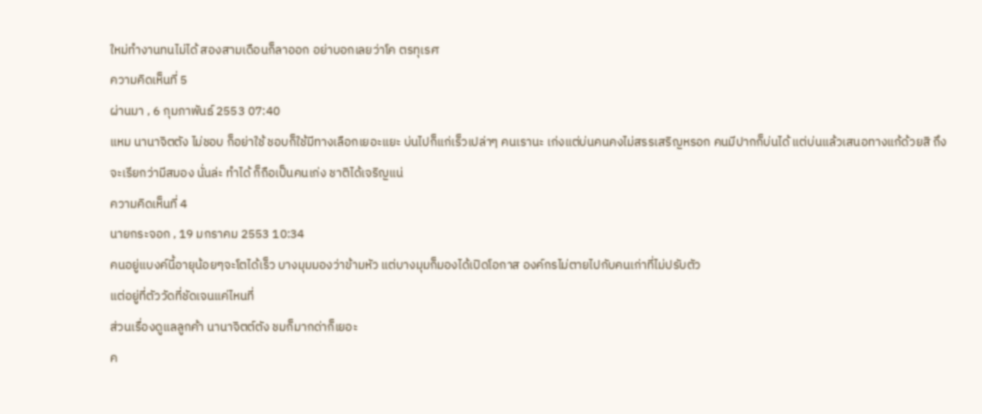ใหม่ทำงานทนไม่ได้ สองสามเดือนก็ลาออก อย่าบอกเลยว่าโค ตรทุเรศ
ความคิดเห็นที่ 5
ผ่านมา , 6 กุมภาพันธ์ 2553 07:40
แหม นานาจิตตัง ไม่ชอบ ก็อย่าใช้ ชอบก็ใช้มีทางเลือกเยอะแยะ บ่นไปก็แก่เร็วเปล่าๆ คนเรานะ เก่งแต่บ่นคนคงไม่สรรเสริญหรอก คนมีปากก็บ่นได้ แต่บ่นแล้วเสนอทางแก้ด้วยสิ ถึงจะเรียกว่ามีสมอง นั่นล่ะ ทำได้ ก็ถือเป็นคนเก่ง ชาติได้เจริญแน่
ความคิดเห็นที่ 4
นายกระจอก , 19 มกราคม 2553 10:34
คนอยู่แบงค์นี้อายุน้อยๆจะโตได้เร็ว บางมุมมองว่าข้ามหัว แต่บางมุมก็มองได้เปิดโอกาส องค์กรไม่ตายไปกับคนเก่าที่ไม่ปรับตัว
แต่อยู่ที่ตัววัดที่ชัดเจนแค่ไหนที่
ส่วนเรื่องดูแลลูกค้า นานาจิตต์ตัง ชมก็มากด่าก็เยอะ
ค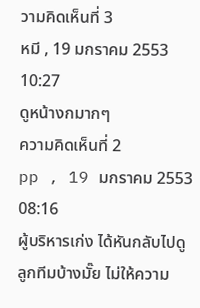วามคิดเห็นที่ 3
หมี , 19 มกราคม 2553 10:27
ดูหน้างกมากๆ
ความคิดเห็นที่ 2
pp , 19 มกราคม 2553 08:16
ผู้บริหารเก่ง ได้หันกลับไปดูลูกทีมบ้างมั๊ย ไม่ให้ความ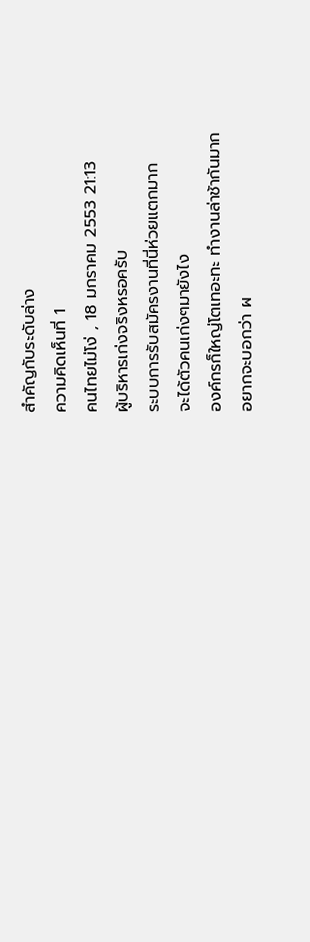สำคัญกับระดับล่าง
ความคิดเห็นที่ 1
คนไทยไม่โง่ , 18 มกราคม 2553 21:13
ผู้บริหารเก่งจริงหรอครับ
ระบบการรับสมัครงานที่นี่ห่วยแตกมาก
จะได้ตัวคนเก่งๆมายังไง
องค์กรก็ใหญ่โตเทอะทะ ทำงานล่าช้ากันมาก
อยากจะบอกว่า ผ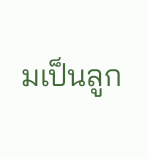มเป็นลูก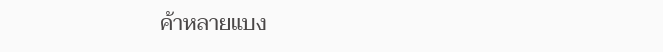ค้าหลายแบง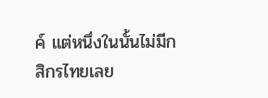ค์ แต่หนึ่งในนั้นไม่มีกสิกรไทยเลย